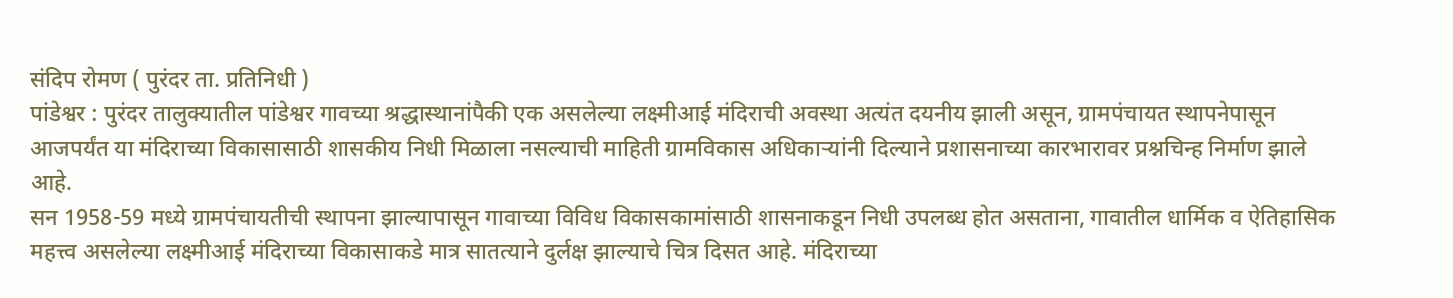संदिप रोमण ( पुरंदर ता. प्रतिनिधी )
पांडेश्वर : पुरंदर तालुक्यातील पांडेश्वर गावच्या श्रद्धास्थानांपैकी एक असलेल्या लक्ष्मीआई मंदिराची अवस्था अत्यंत दयनीय झाली असून, ग्रामपंचायत स्थापनेपासून आजपर्यंत या मंदिराच्या विकासासाठी शासकीय निधी मिळाला नसल्याची माहिती ग्रामविकास अधिकाऱ्यांनी दिल्याने प्रशासनाच्या कारभारावर प्रश्नचिन्ह निर्माण झाले आहे.
सन 1958-59 मध्ये ग्रामपंचायतीची स्थापना झाल्यापासून गावाच्या विविध विकासकामांसाठी शासनाकडून निधी उपलब्ध होत असताना, गावातील धार्मिक व ऐतिहासिक महत्त्व असलेल्या लक्ष्मीआई मंदिराच्या विकासाकडे मात्र सातत्याने दुर्लक्ष झाल्याचे चित्र दिसत आहे. मंदिराच्या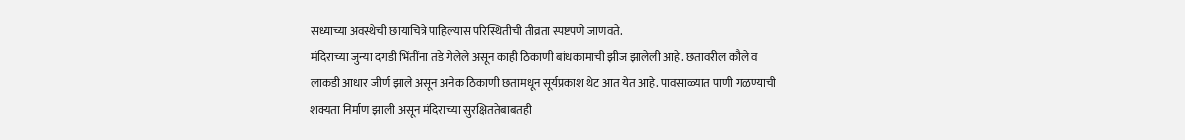सध्याच्या अवस्थेची छायाचित्रे पाहिल्यास परिस्थितीची तीव्रता स्पष्टपणे जाणवते.
मंदिराच्या जुन्या दगडी भिंतींना तडे गेलेले असून काही ठिकाणी बांधकामाची झीज झालेली आहे. छतावरील कौले व लाकडी आधार जीर्ण झाले असून अनेक ठिकाणी छतामधून सूर्यप्रकाश थेट आत येत आहे. पावसाळ्यात पाणी गळण्याची शक्यता निर्माण झाली असून मंदिराच्या सुरक्षिततेबाबतही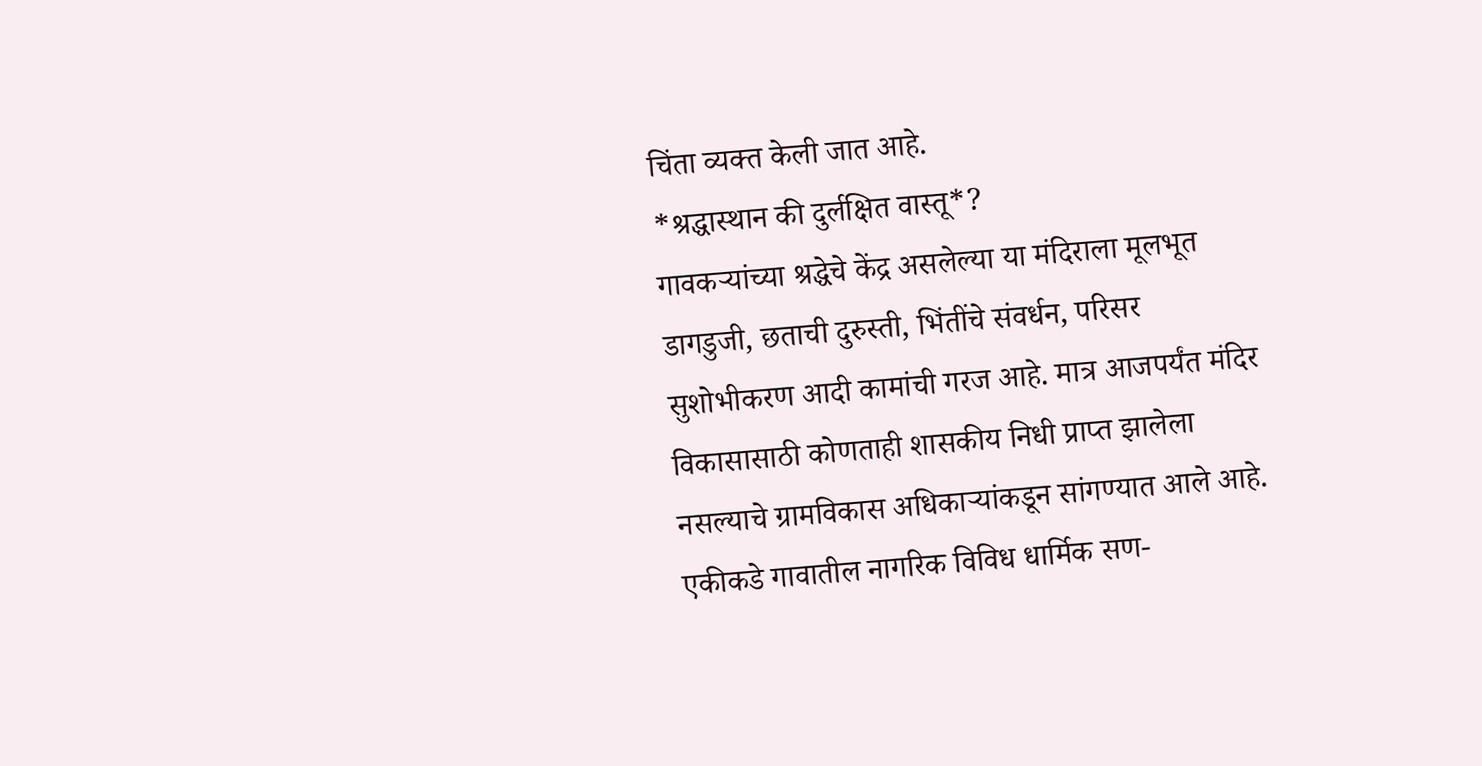चिंता व्यक्त केली जात आहे.
*श्रद्धास्थान की दुर्लक्षित वास्तू*?
गावकऱ्यांच्या श्रद्धेचे केंद्र असलेल्या या मंदिराला मूलभूत डागडुजी, छताची दुरुस्ती, भिंतींचे संवर्धन, परिसर सुशोभीकरण आदी कामांची गरज आहे. मात्र आजपर्यंत मंदिर विकासासाठी कोणताही शासकीय निधी प्राप्त झालेला नसल्याचे ग्रामविकास अधिकाऱ्यांकडून सांगण्यात आले आहे.
एकीकडे गावातील नागरिक विविध धार्मिक सण-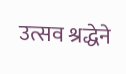उत्सव श्रद्धेने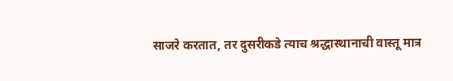साजरे करतात, तर दुसरीकडे त्याच श्रद्धास्थानाची वास्तू मात्र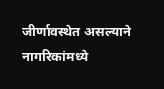जीर्णावस्थेत असल्याने नागरिकांमध्ये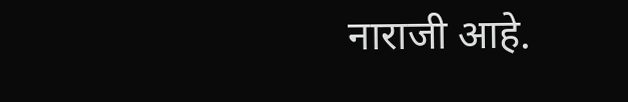नाराजी आहे.